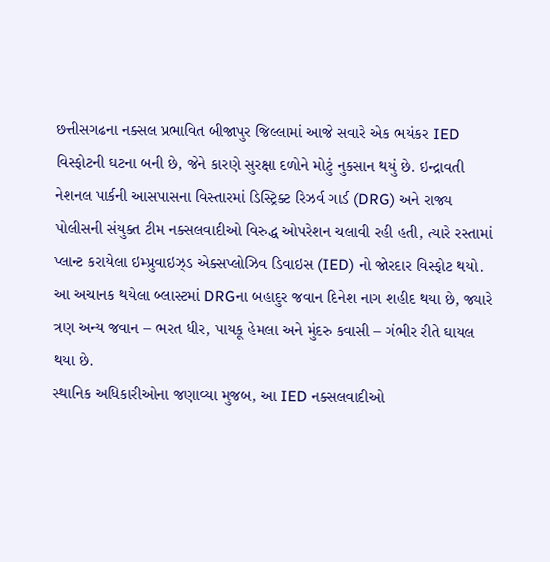છત્તીસગઢના નક્સલ પ્રભાવિત બીજાપુર જિલ્લામાં આજે સવારે એક ભયંકર IED વિસ્ફોટની ઘટના બની છે, જેને કારણે સુરક્ષા દળોને મોટું નુકસાન થયું છે. ઇન્દ્રાવતી નેશનલ પાર્કની આસપાસના વિસ્તારમાં ડિસ્ટ્રિક્ટ રિઝર્વ ગાર્ડ (DRG) અને રાજ્ય પોલીસની સંયુક્ત ટીમ નક્સલવાદીઓ વિરુદ્ધ ઓપરેશન ચલાવી રહી હતી, ત્યારે રસ્તામાં પ્લાન્ટ કરાયેલા ઇમ્પ્રુવાઇઝ્ડ એક્સપ્લોઝિવ ડિવાઇસ (IED) નો જોરદાર વિસ્ફોટ થયો. આ અચાનક થયેલા બ્લાસ્ટમાં DRGના બહાદુર જવાન દિનેશ નાગ શહીદ થયા છે, જ્યારે ત્રણ અન્ય જવાન – ભરત ધીર, પાયકૂ હેમલા અને મુંદરુ કવાસી – ગંભીર રીતે ઘાયલ થયા છે.
સ્થાનિક અધિકારીઓના જણાવ્યા મુજબ, આ IED નક્સલવાદીઓ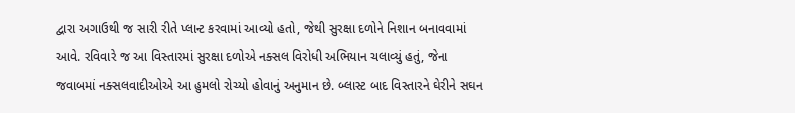દ્વારા અગાઉથી જ સારી રીતે પ્લાન્ટ કરવામાં આવ્યો હતો, જેથી સુરક્ષા દળોને નિશાન બનાવવામાં આવે. રવિવારે જ આ વિસ્તારમાં સુરક્ષા દળોએ નક્સલ વિરોધી અભિયાન ચલાવ્યું હતું, જેના જવાબમાં નક્સલવાદીઓએ આ હુમલો રોચ્યો હોવાનું અનુમાન છે. બ્લાસ્ટ બાદ વિસ્તારને ઘેરીને સઘન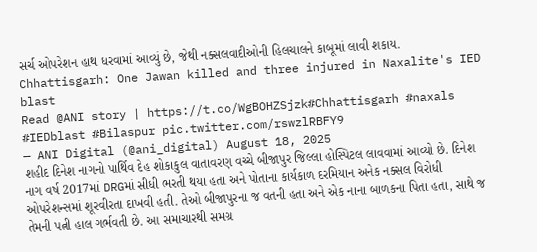સર્ચ ઓપરેશન હાથ ધરવામાં આવ્યું છે, જેથી નક્સલવાદીઓની હિલચાલને કાબૂમાં લાવી શકાય.
Chhattisgarh: One Jawan killed and three injured in Naxalite's IED blast
Read @ANI story | https://t.co/WgBOHZSjzk#Chhattisgarh #naxals #IEDblast #Bilaspur pic.twitter.com/rswzlRBFY9
— ANI Digital (@ani_digital) August 18, 2025
શહીદ દિનેશ નાગનો પાર્થિવ દેહ શોકાકુલ વાતાવરણ વચ્ચે બીજાપુર જિલ્લા હોસ્પિટલ લાવવામાં આવ્યો છે. દિનેશ નાગ વર્ષ 2017માં DRGમાં સીધી ભરતી થયા હતા અને પોતાના કાર્યકાળ દરમિયાન અનેક નક્સલ વિરોધી ઓપરેશન્સમાં શૂરવીરતા દાખવી હતી. તેઓ બીજાપુરના જ વતની હતા અને એક નાના બાળકના પિતા હતા, સાથે જ તેમની પત્ની હાલ ગર્ભવતી છે. આ સમાચારથી સમગ્ર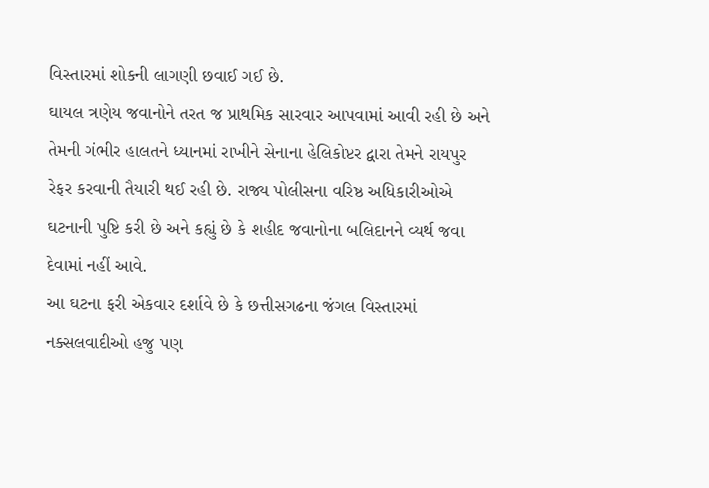વિસ્તારમાં શોકની લાગણી છવાઈ ગઈ છે.
ઘાયલ ત્રણેય જવાનોને તરત જ પ્રાથમિક સારવાર આપવામાં આવી રહી છે અને તેમની ગંભીર હાલતને ધ્યાનમાં રાખીને સેનાના હેલિકોપ્ટર દ્વારા તેમને રાયપુર રેફર કરવાની તૈયારી થઈ રહી છે. રાજ્ય પોલીસના વરિષ્ઠ અધિકારીઓએ ઘટનાની પુષ્ટિ કરી છે અને કહ્યું છે કે શહીદ જવાનોના બલિદાનને વ્યર્થ જવા દેવામાં નહીં આવે.
આ ઘટના ફરી એકવાર દર્શાવે છે કે છત્તીસગઢના જંગલ વિસ્તારમાં નક્સલવાદીઓ હજુ પણ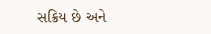સક્રિય છે અને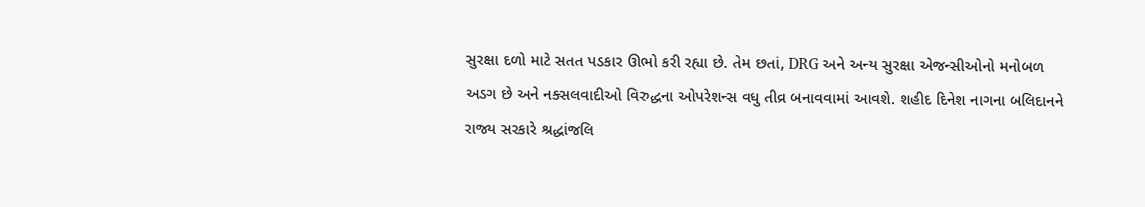સુરક્ષા દળો માટે સતત પડકાર ઊભો કરી રહ્યા છે. તેમ છતાં, DRG અને અન્ય સુરક્ષા એજન્સીઓનો મનોબળ અડગ છે અને નક્સલવાદીઓ વિરુદ્ધના ઓપરેશન્સ વધુ તીવ્ર બનાવવામાં આવશે. શહીદ દિનેશ નાગના બલિદાનને રાજ્ય સરકારે શ્રદ્ધાંજલિ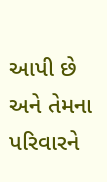આપી છે અને તેમના પરિવારને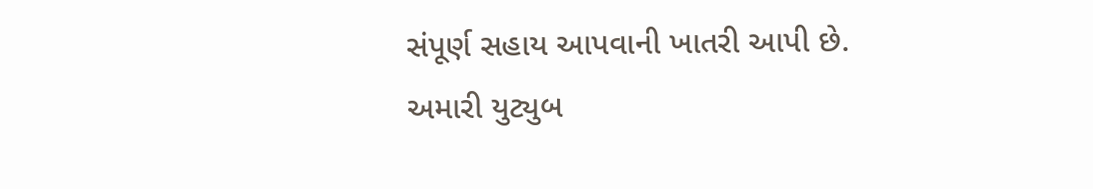સંપૂર્ણ સહાય આપવાની ખાતરી આપી છે.
અમારી યુટ્યુબ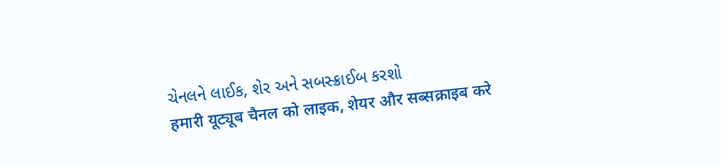ચેનલને લાઈક, શેર અને સબસ્ક્રાઈબ કરશો
हमारी यूट्यूब चैनल को लाइक, शेयर और सब्सक्राइब करे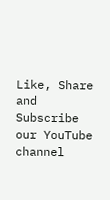Like, Share and Subscribe our YouTube channel